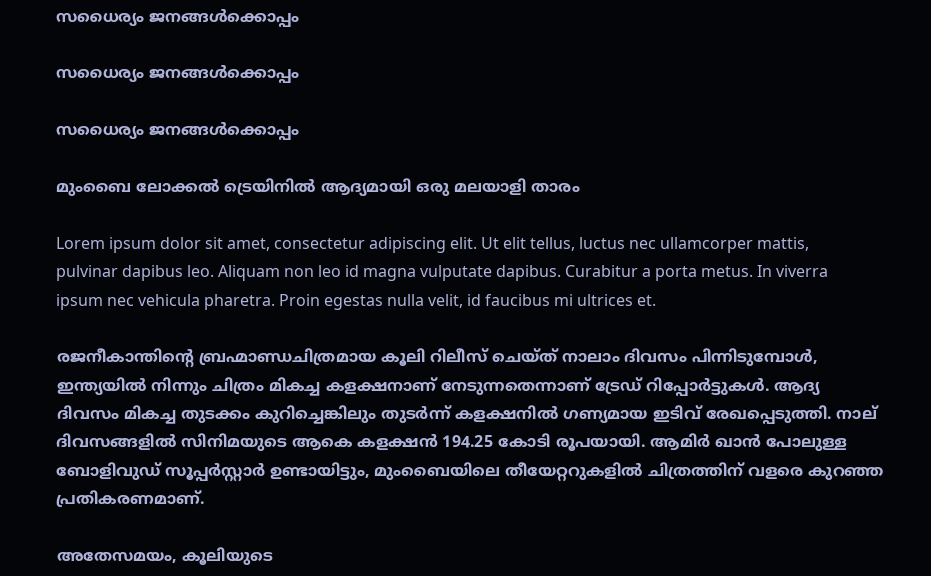സധൈര്യം ജനങ്ങൾക്കൊപ്പം

സധൈര്യം ജനങ്ങൾക്കൊപ്പം

സധൈര്യം ജനങ്ങൾക്കൊപ്പം

മുംബൈ ലോക്കൽ ട്രെയിനിൽ ആദ്യമായി ഒരു മലയാളി താരം

Lorem ipsum dolor sit amet, consectetur adipiscing elit. Ut elit tellus, luctus nec ullamcorper mattis, pulvinar dapibus leo. Aliquam non leo id magna vulputate dapibus. Curabitur a porta metus. In viverra ipsum nec vehicula pharetra. Proin egestas nulla velit, id faucibus mi ultrices et.

രജനീകാന്തിന്റെ ബ്രഹ്മാണ്ഡചിത്രമായ കൂലി റിലീസ് ചെയ്ത് നാലാം ദിവസം പിന്നിടുമ്പോൾ, ഇന്ത്യയിൽ നിന്നും ചിത്രം മികച്ച കളക്ഷനാണ് നേടുന്നതെന്നാണ് ട്രേഡ് റിപ്പോർട്ടുകൾ. ആദ്യ ദിവസം മികച്ച തുടക്കം കുറിച്ചെങ്കിലും തുടർന്ന് കളക്ഷനിൽ ഗണ്യമായ ഇടിവ് രേഖപ്പെടുത്തി. നാല് ദിവസങ്ങളിൽ സിനിമയുടെ ആകെ കളക്ഷൻ 194.25 കോടി രൂപയായി. ആമിർ ഖാൻ പോലുള്ള ബോളിവുഡ് സൂപ്പർസ്റ്റാർ ഉണ്ടായിട്ടും, മുംബൈയിലെ തീയേറ്ററുകളിൽ ചിത്രത്തിന് വളരെ കുറഞ്ഞ പ്രതികരണമാണ്.

അതേസമയം, കൂലിയുടെ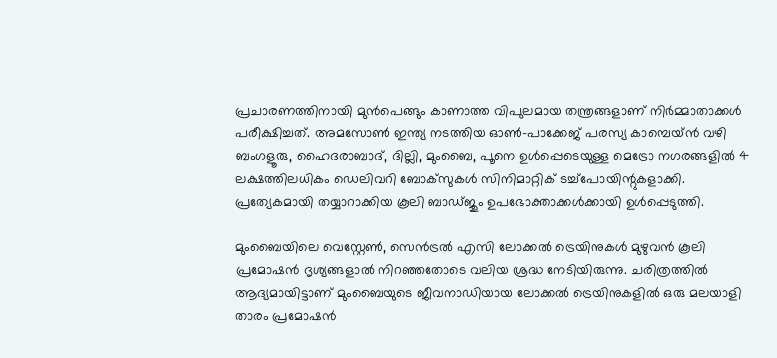പ്രചാരണത്തിനായി മുൻപെങ്ങും കാണാത്ത വിപുലമായ തന്ത്രങ്ങളാണ് നിർമ്മാതാക്കൾ പരീക്ഷിച്ചത്. അമസോൺ ഇന്ത്യ നടത്തിയ ഓൺ-പാക്കേജ് പരസ്യ കാമ്പെയ്‌ൻ വഴി ബംഗളൂരു, ഹൈദരാബാദ്, ദില്ലി, മുംബൈ, പൂനെ ഉൾപ്പെടെയുള്ള മെട്രോ നഗരങ്ങളിൽ 4 ലക്ഷത്തിലധികം ഡെലിവറി ബോക്‌സുകൾ സിനിമാറ്റിക് ടച്ച്പോയിന്റുകളാക്കി. പ്രത്യേകമായി തയ്യാറാക്കിയ കൂലി ബാഡ്ജും ഉപഭോക്താക്കൾക്കായി ഉൾപ്പെടുത്തി.

മുംബൈയിലെ വെസ്റ്റേൺ, സെൻട്രൽ എസി ലോക്കൽ ട്രെയിനുകൾ മുഴുവൻ കൂലി പ്രമോഷൻ ദൃശ്യങ്ങളാൽ നിറഞ്ഞതോടെ വലിയ ശ്രദ്ധ നേടിയിരുന്നു. ചരിത്രത്തിൽ ആദ്യമായിട്ടാണ് മുംബൈയുടെ ജീവനാഡിയായ ലോക്കൽ ട്രെയിനുകളിൽ ഒരു മലയാളി താരം പ്രമോഷൻ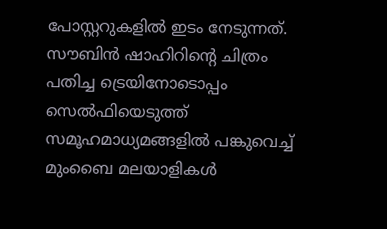പോസ്റ്ററുകളിൽ ഇടം നേടുന്നത്. സൗബിൻ ഷാഹിറിന്റെ ചിത്രം പതിച്ച ട്രെയിനോടൊപ്പം സെൽഫിയെടുത്ത് സമൂഹമാധ്യമങ്ങളിൽ പങ്കുവെച്ച് മുംബൈ മലയാളികൾ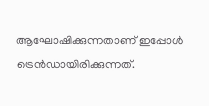ആഘോഷിക്കുന്നതാണ് ഇപ്പോൾ ട്രെൻഡായിരിക്കുന്നത്.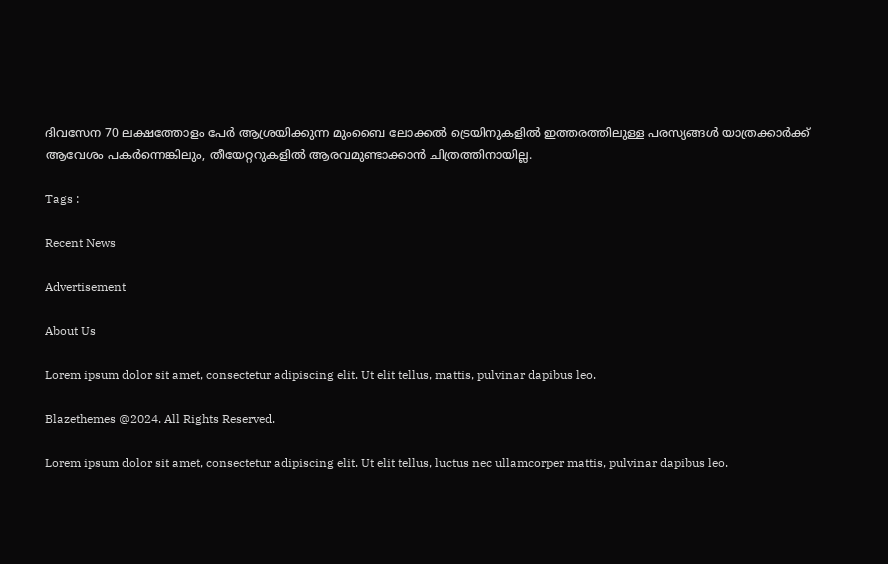ദിവസേന 70 ലക്ഷത്തോളം പേർ ആശ്രയിക്കുന്ന മുംബൈ ലോക്കൽ ട്രെയിനുകളിൽ ഇത്തരത്തിലുള്ള പരസ്യങ്ങൾ യാത്രക്കാർക്ക് ആവേശം പകർന്നെങ്കിലും, തീയേറ്ററുകളിൽ ആരവമുണ്ടാക്കാൻ ചിത്രത്തിനായില്ല.

Tags :

Recent News

Advertisement

About Us

Lorem ipsum dolor sit amet, consectetur adipiscing elit. Ut elit tellus, mattis, pulvinar dapibus leo.

Blazethemes @2024. All Rights Reserved.

Lorem ipsum dolor sit amet, consectetur adipiscing elit. Ut elit tellus, luctus nec ullamcorper mattis, pulvinar dapibus leo.